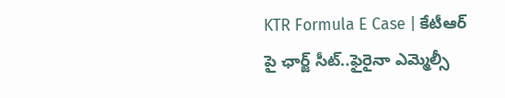KTR Formula E Case | కేటీఆర్ పై ఛార్జ్ సీట్..ఫైరైనా ఎమ్మెల్సీ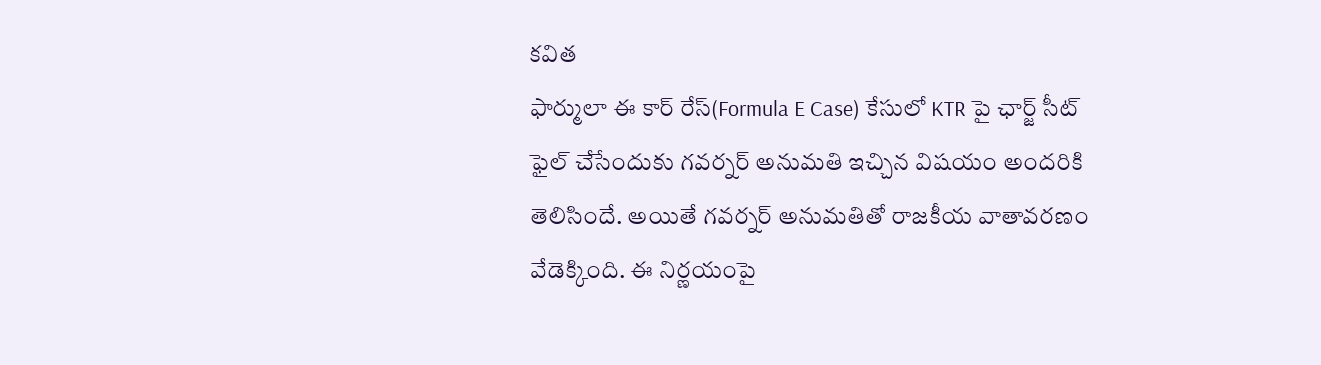కవిత
ఫార్ములా ఈ కార్ రేస్(Formula E Case) కేసులో KTR పై ఛార్జ్ సీట్ ఫైల్ చేసేందుకు గవర్నర్ అనుమతి ఇచ్చిన విషయం అందరికి తెలిసిందే. అయితే గవర్నర్ అనుమతితో రాజకీయ వాతావరణం వేడెక్కింది. ఈ నిర్ణయంపై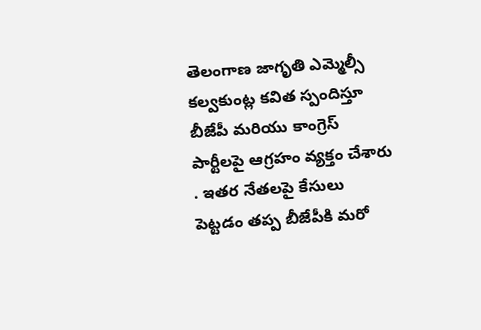తెలంగాణ జాగృతి ఎమ్మెల్సీ కల్వకుంట్ల కవిత స్పందిస్తూ బీజేపీ మరియు కాంగ్రెస్ పార్టీలపై ఆగ్రహం వ్యక్తం చేశారు . ఇతర నేతలపై కేసులు పెట్టడం తప్ప బీజేపీకి మరో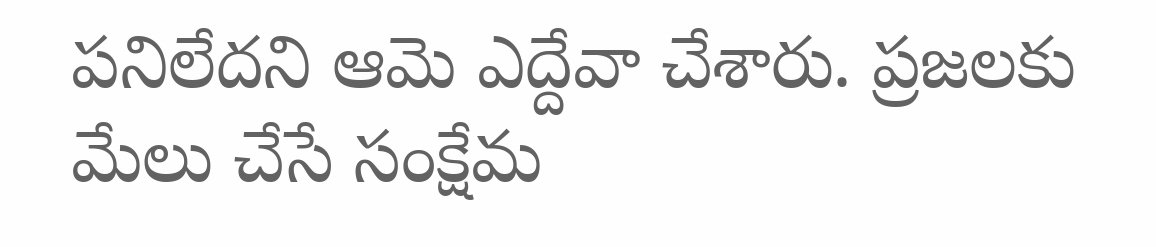పనిలేదని ఆమె ఎద్దేవా చేశారు. ప్రజలకు మేలు చేసే సంక్షేమ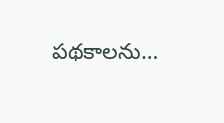పథకాలను…